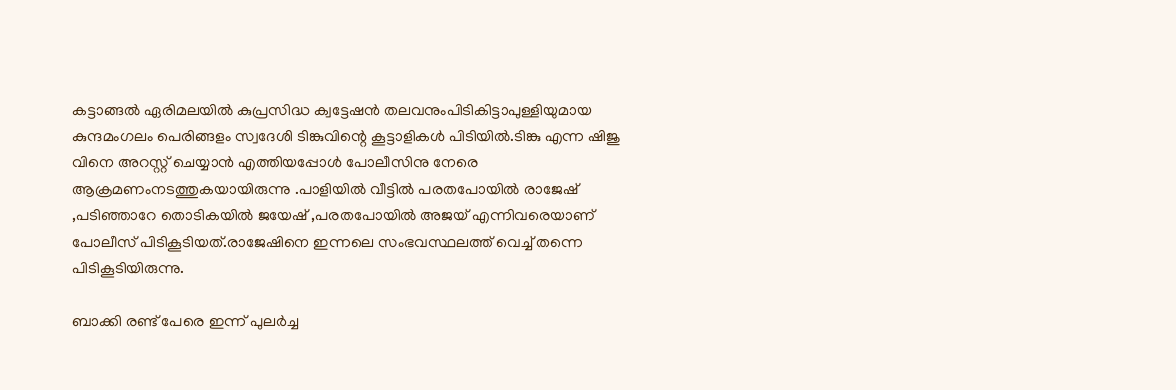കട്ടാങ്ങല്‍ ഏരിമലയില്‍ കുപ്രസിദ്ധ ക്വട്ടേഷൻ തലവനുംപിടികിട്ടാപുള്ളിയുമായ കുന്ദമംഗലം പെരിങ്ങളം സ്വദേശി ടിങ്കുവിന്റെ കൂട്ടാളികൾ പിടിയിൽ.ടിങ്കു എന്ന ഷിജു വിനെ അറസ്റ്റ് ചെയ്യാൻ എത്തിയപ്പോൾ പോലീസിനു നേരെ ആക്രമണംനടത്തുകയായിരുന്നു .പാളിയിൽ വീട്ടിൽ പരതപോയിൽ രാജേഷ് ,പടിഞ്ഞാറേ തൊടികയിൽ ജയേഷ് ,പരതപോയിൽ അജയ് എന്നിവരെയാണ് പോലീസ് പിടികൂടിയത്.രാജേഷിനെ ഇന്നലെ സംഭവസ്ഥലത്ത് വെച്ച് തന്നെ പിടികൂടിയിരുന്നു.

ബാക്കി രണ്ട് പേരെ ഇന്ന് പുലർച്ച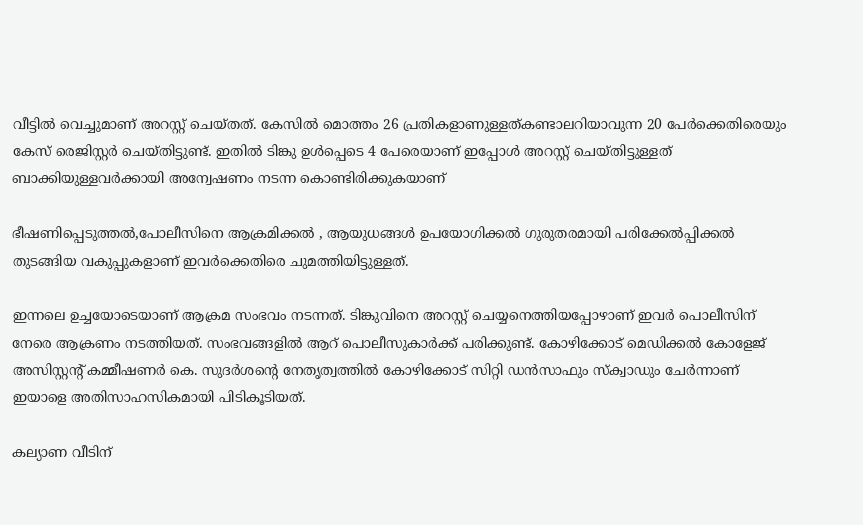വീട്ടിൽ വെച്ചുമാണ് അറസ്റ്റ് ചെയ്തത്. കേസിൽ മൊത്തം 26 പ്രതികളാണുള്ളത്കണ്ടാലറിയാവുന്ന 20 പേർക്കെതിരെയും കേസ് രെജിസ്റ്റർ ചെയ്തിട്ടുണ്ട്. ഇതിൽ ടിങ്കു ഉൾപ്പെടെ 4 പേരെയാണ് ഇപ്പോൾ അറസ്റ്റ് ചെയ്തിട്ടുള്ളത് ബാക്കിയുള്ളവർക്കായി അന്വേഷണം നടന്ന കൊണ്ടിരിക്കുകയാണ്

ഭീഷണിപ്പെടുത്തൽ,പോലീസിനെ ആക്രമിക്കൽ , ആയുധങ്ങൾ ഉപയോഗിക്കൽ ഗുരുതരമായി പരിക്കേൽപ്പിക്കൽ തുടങ്ങിയ വകുപ്പുകളാണ് ഇവർക്കെതിരെ ചുമത്തിയിട്ടുള്ളത്.

ഇന്നലെ ഉച്ചയോടെയാണ് ആക്രമ സംഭവം നടന്നത്. ടിങ്കുവിനെ അറസ്റ്റ് ചെയ്യനെത്തിയപ്പോഴാണ് ഇവർ പൊലീസിന് നേരെ ആക്രണം നടത്തിയത്. സംഭവങ്ങളിൽ ആറ് പൊലീസുകാർക്ക് പരിക്കുണ്ട്. കോഴിക്കോട് മെഡിക്കൽ കോളേജ് അസിസ്റ്റന്റ് കമ്മീഷണർ കെ. സുദർശൻ്റെ നേതൃത്വത്തിൽ കോഴിക്കോട് സിറ്റി ഡൻസാഫും സ്ക്വാഡും ചേർന്നാണ് ഇയാളെ അതിസാഹസികമായി പിടികൂടിയത്.

കല്യാണ വീടിന്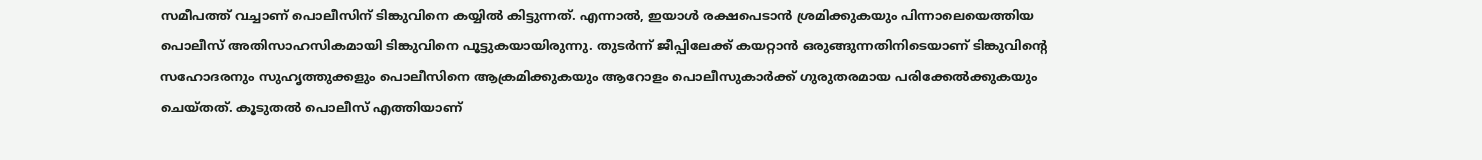സമീപത്ത് വച്ചാണ് പൊലീസിന് ടിങ്കുവിനെ കയ്യിൽ കിട്ടുന്നത്. എന്നാൽ, ഇയാൾ രക്ഷപെടാൻ ശ്രമിക്കുകയും പിന്നാലെയെത്തിയ പൊലീസ് അതിസാഹസികമായി ടിങ്കുവിനെ പൂട്ടുകയായിരുന്നു. തുടർന്ന് ജീപ്പിലേക്ക് കയറ്റാൻ ഒരുങ്ങുന്നതിനിടെയാണ് ടിങ്കുവിൻ്റെ സഹോദരനും സുഹൃത്തുക്കളും പൊലീസിനെ ആക്രമിക്കുകയും ആറോളം പൊലീസുകാർക്ക് ഗുരുതരമായ പരിക്കേൽക്കുകയും ചെയ്തത്. കൂടുതൽ പൊലീസ് എത്തിയാണ്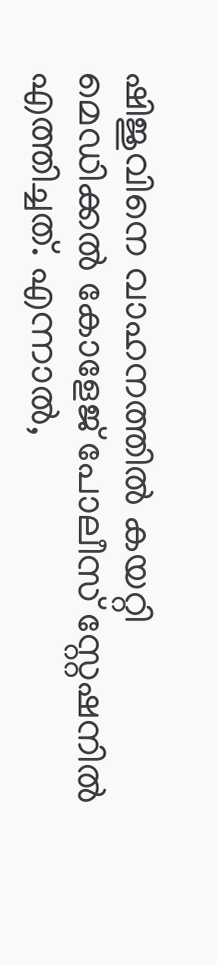ഷിജുവിനെ വാഹനത്തിൽ കയറ്റി മെഡിക്കൽ കോളേജ് പോലീസ് സ്റ്റേഷനിൽ എത്തിച്ചത്. എന്നാൽ,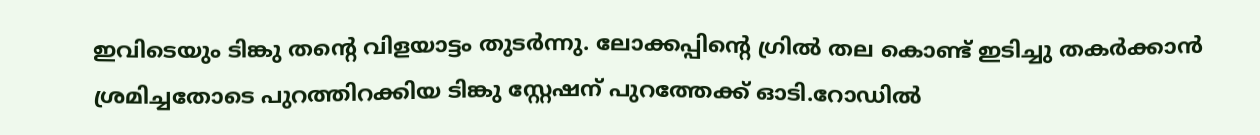ഇവിടെയും ടിങ്കു തന്റെ വിളയാട്ടം തുടർന്നു. ലോക്കപ്പിന്റെ ഗ്രിൽ തല കൊണ്ട് ഇടിച്ചു തകർക്കാൻ ശ്രമിച്ചതോടെ പുറത്തിറക്കിയ ടിങ്കു സ്റ്റേഷന് പുറത്തേക്ക് ഓടി.റോഡിൽ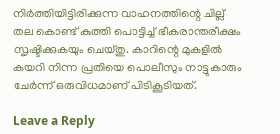നിർത്തിയിട്ടിരിക്കുന്ന വാഹനത്തിന്റെ ചില്ല് തല കൊണ്ട് കുത്തി പൊട്ടിച്ച് ഭീകരാന്തരീക്ഷം സൃഷ്ടിക്കുകയും ചെയ്തു. കാറിന്റെ മുകളിൽ കയറി നിന്ന പ്രതിയെ പൊലീസും നാട്ടുകാരും ചേർന്ന് ഒരുവിധമാണ് പിടികൂടിയത്.

Leave a Reply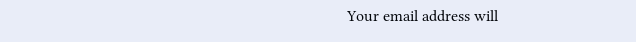Your email address will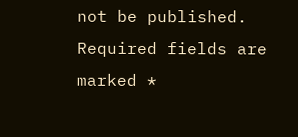not be published. Required fields are marked *